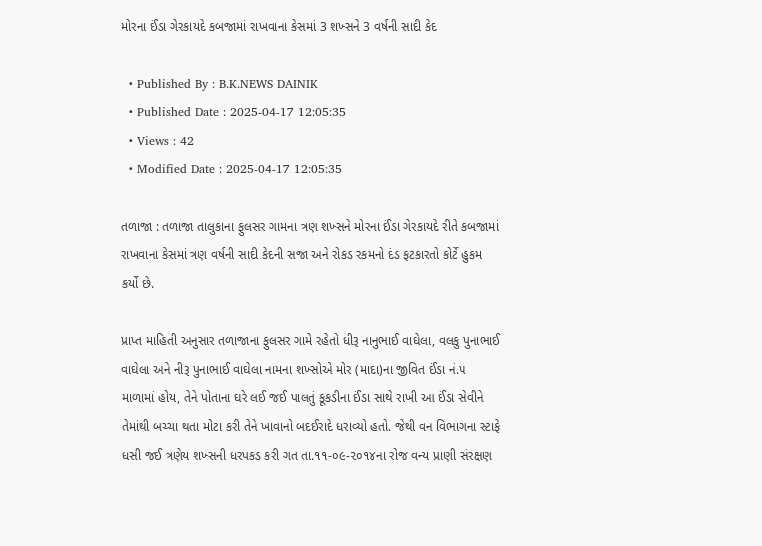મોરના ઈંડા ગેરકાયદે કબજામાં રાખવાના કેસમાં 3 શખ્સને 3 વર્ષની સાદી કેદ

  • Published By : B.K.NEWS DAINIK
  • Published Date : 2025-04-17 12:05:35
  • Views : 42
  • Modified Date : 2025-04-17 12:05:35

તળાજા : તળાજા તાલુકાના ફુલસર ગામના ત્રણ શખ્સને મોરના ઈંડા ગેરકાયદે રીતે કબજામાં રાખવાના કેસમાં ત્રણ વર્ષની સાદી કેદની સજા અને રોકડ રકમનો દંડ ફટકારતો કોર્ટે હુકમ કર્યો છે.

પ્રાપ્ત માહિતી અનુસાર તળાજાના ફુલસર ગામે રહેતો ધીરૂ નાનુભાઈ વાઘેલા, વલકુ પુનાભાઈ વાઘેલા અને નીરૂ પુનાભાઈ વાઘેલા નામના શખ્સોએ મોર (માદા)ના જીવિત ઈંડા નં.૫ માળામાં હોય, તેને પોતાના ઘરે લઈ જઈ પાલતું કૂકડીના ઈંડા સાથે રાખી આ ઈંડા સેવીને તેમાંથી બચ્ચા થતા મોટા કરી તેને ખાવાનો બદઈરાદે ધરાવ્યો હતો. જેથી વન વિભાગના સ્ટાફે ધસી જઈ ત્રણેય શખ્સની ધરપકડ કરી ગત તા.૧૧-૦૯-૨૦૧૪ના રોજ વન્ય પ્રાણી સંરક્ષણ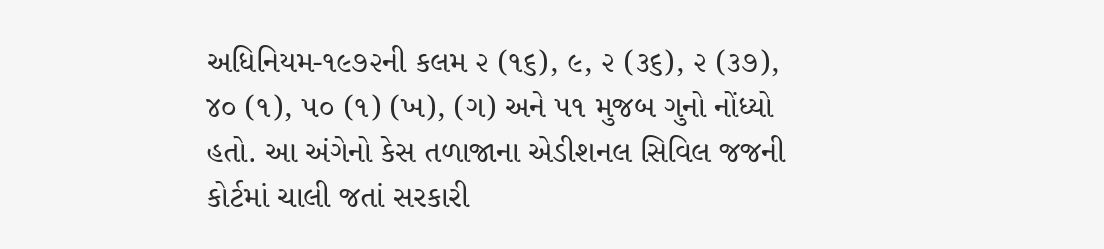અધિનિયમ-૧૯૭૨ની કલમ ૨ (૧૬), ૯, ૨ (૩૬), ૨ (૩૭), ૪૦ (૧), ૫૦ (૧) (ખ), (ગ) અને ૫૧ મુજબ ગુનો નોંધ્યો હતો. આ અંગેનો કેસ તળાજાના એડીશનલ સિવિલ જજની કોર્ટમાં ચાલી જતાં સરકારી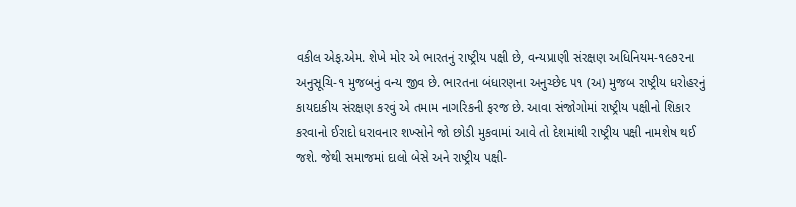વકીલ એફ.એમ. શેખે મોર એ ભારતનું રાષ્ટ્રીય પક્ષી છે, વન્યપ્રાણી સંરક્ષણ અધિનિયમ-૧૯૭૨ના અનુસૂચિ-૧ મુજબનું વન્ય જીવ છે. ભારતના બંધારણના અનુચ્છેદ ૫૧ (અ) મુજબ રાષ્ટ્રીય ધરોહરનું કાયદાકીય સંરક્ષણ કરવું એ તમામ નાગરિકની ફરજ છે. આવા સંજોગોમાં રાષ્ટ્રીય પક્ષીનો શિકાર કરવાનો ઈરાદો ધરાવનાર શખ્સોને જો છોડી મુકવામાં આવે તો દેશમાંથી રાષ્ટ્રીય પક્ષી નામશેષ થઈ જશે. જેથી સમાજમાં દાલો બેસે અને રાષ્ટ્રીય પક્ષી-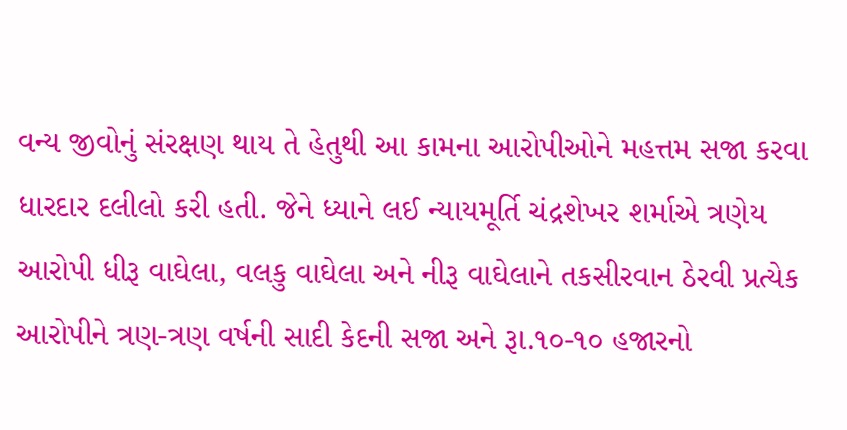વન્ય જીવોનું સંરક્ષણ થાય તે હેતુથી આ કામના આરોપીઓને મહત્તમ સજા કરવા ધારદાર દલીલો કરી હતી. જેને ધ્યાને લઈ ન્યાયમૂર્તિ ચંદ્રશેખર શર્માએ ત્રણેય આરોપી ધીરૂ વાઘેલા, વલકુ વાઘેલા અને નીરૂ વાઘેલાને તકસીરવાન ઠેરવી પ્રત્યેક આરોપીને ત્રણ-ત્રણ વર્ષની સાદી કેદની સજા અને રૂા.૧૦-૧૦ હજારનો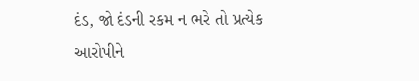દંડ, જો દંડની રકમ ન ભરે તો પ્રત્યેક આરોપીને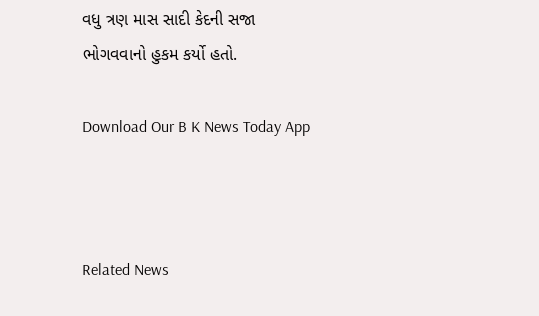વધુ ત્રણ માસ સાદી કેદની સજા ભોગવવાનો હુકમ કર્યો હતો.

Download Our B K News Today App



Related News